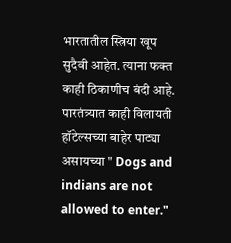भारतातील स्त्रिया खूप सुदैवी आहेत. त्याना फक्त काही ठिकाणीच बंदी आहे. पारतंत्र्यात काही विलायती हॉटेल्सच्या बाहेर पाट्या असायच्या " Dogs and indians are not allowed to enter."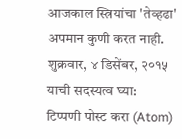आजकाल स्त्रियांचा 'तेव्हढा' अपमान कुणी करत नाही.
शुक्रवार, ४ डिसेंबर, २०१५
याची सदस्यत्व घ्या:
टिप्पणी पोस्ट करा (Atom)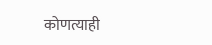कोणत्याही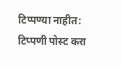टिप्पण्या नाहीत:
टिप्पणी पोस्ट करा